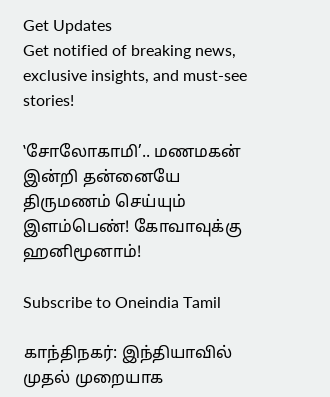Get Updates
Get notified of breaking news, exclusive insights, and must-see stories!

‛சோலோகாமி’.. மணமகன் இன்றி தன்னையே திருமணம் செய்யும் இளம்பெண்! கோவாவுக்கு ஹனிமூனாம்!

Subscribe to Oneindia Tamil

காந்திநகர்: இந்தியாவில் முதல் முறையாக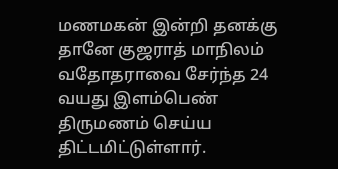மணமகன் இன்றி தனக்கு தானே குஜராத் மாநிலம் வதோதராவை சேர்ந்த 24 வயது இளம்பெண் திருமணம் செய்ய திட்டமிட்டுள்ளார்.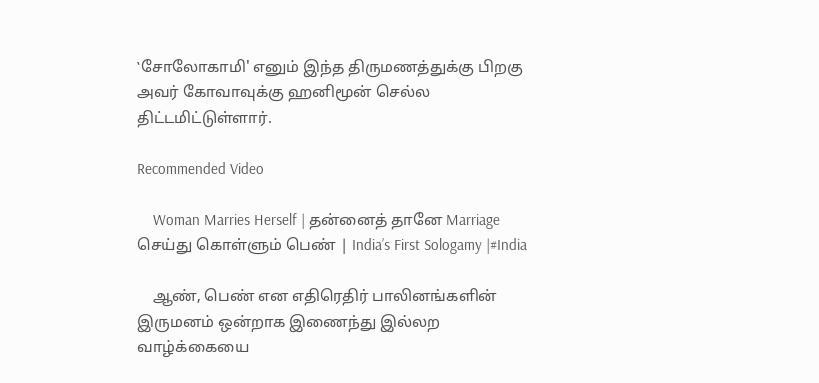‛சோலோகாமி' எனும் இந்த திருமணத்துக்கு பிறகு அவர் கோவாவுக்கு ஹனிமூன் செல்ல திட்டமிட்டுள்ளார்.

Recommended Video

    Woman Marries Herself | தன்னைத் தானே Marriage செய்து கொள்ளும் பெண் | India’s First Sologamy |#India

    ஆண், பெண் என எதிரெதிர் பாலினங்களின் இருமனம் ஒன்றாக இணைந்து இல்லற வாழ்க்கையை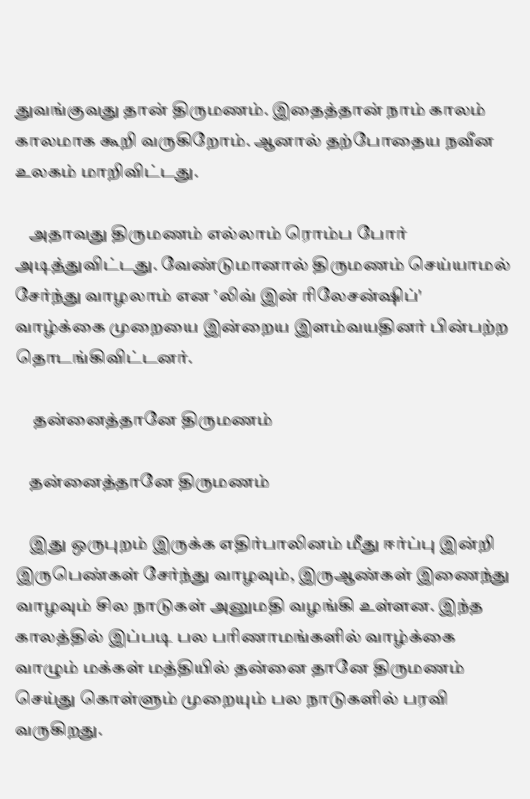துவங்குவது தான் திருமணம். இதைத்தான் நாம் காலம் காலமாக கூறி வருகிறோம். ஆனால் தற்போதைய நவீன உலகம் மாறிவிட்டது.

    அதாவது திருமணம் எல்லாம் ரொம்ப போர் அடித்துவிட்டது. வேண்டுமானால் திருமணம் செய்யாமல் சேர்ந்து வாழலாம் என ‛லிவ் இன் ரிலேசன்ஷிப்' வாழ்க்கை முறையை இன்றைய இளம்வயதினர் பின்பற்ற தொடங்கிவிட்டனர்.

     தன்னைத்தானே திருமணம்

    தன்னைத்தானே திருமணம்

    இது ஒருபுறம் இருக்க எதிர்பாலினம் மீது ஈர்ப்பு இன்றி இருபெண்கள் சேர்ந்து வாழவும், இருஆண்கள் இணைந்து வாழவும் சில நாடுகள் அனுமதி வழங்கி உள்ளன. இந்த காலத்தில் இப்படி பல பரிணாமங்களில் வாழ்க்கை வாழும் மக்கள் மத்தியில் தன்னை தானே திருமணம் செய்து கொள்ளும் முறையும் பல நாடுகளில் பரவி வருகிறது.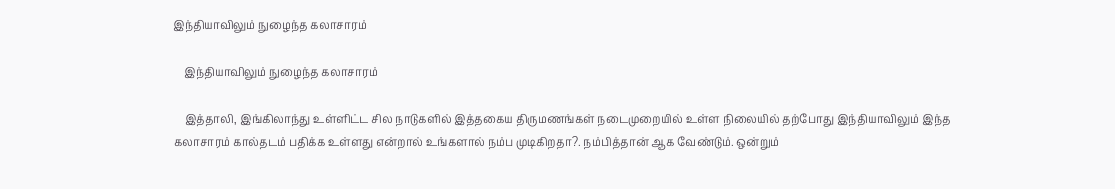இந்தியாவிலும் நுழைந்த கலாசாரம்

    இந்தியாவிலும் நுழைந்த கலாசாரம்

    இத்தாலி, இங்கிலாந்து உள்ளிட்ட சில நாடுகளில் இத்தகைய திருமணங்கள் நடைமுறையில் உள்ள நிலையில் தற்போது இந்தியாவிலும் இந்த கலாசாரம் கால்தடம் பதிக்க உள்ளது என்றால் உங்களால் நம்ப முடிகிறதா?. நம்பித்தான் ஆக வேண்டும். ஒன்றும்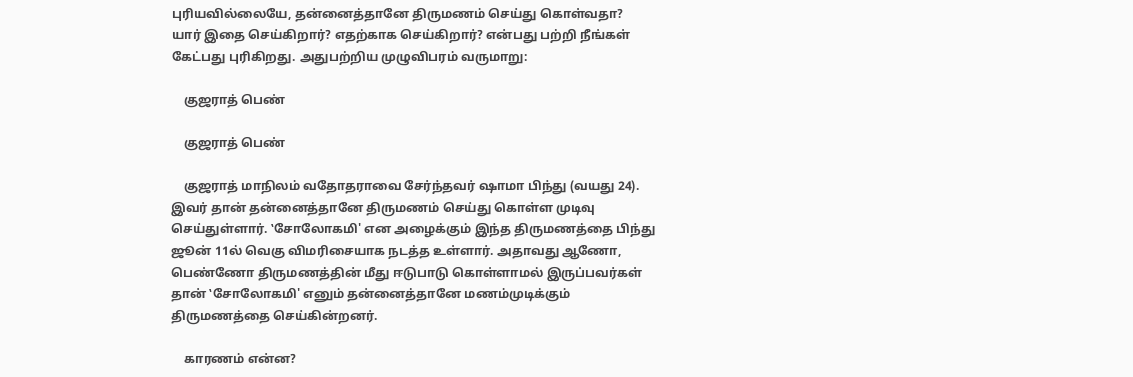புரியவில்லையே, தன்னைத்தானே திருமணம் செய்து கொள்வதா? யார் இதை செய்கிறார்? எதற்காக செய்கிறார்? என்பது பற்றி நீங்கள் கேட்பது புரிகிறது. அதுபற்றிய முழுவிபரம் வருமாறு:

    குஜராத் பெண்

    குஜராத் பெண்

    குஜராத் மாநிலம் வதோதராவை சேர்ந்தவர் ஷாமா பிந்து (வயது 24). இவர் தான் தன்னைத்தானே திருமணம் செய்து கொள்ள முடிவு செய்துள்ளார். ‛சோலோகமி' என அழைக்கும் இந்த திருமணத்தை பிந்து ஜூன் 11ல் வெகு விமரிசையாக நடத்த உள்ளார். அதாவது ஆணோ, பெண்ணோ திருமணத்தின் மீது ஈடுபாடு கொள்ளாமல் இருப்பவர்கள் தான் ‛சோலோகமி' எனும் தன்னைத்தானே மணம்முடிக்கும் திருமணத்தை செய்கின்றனர்.

    காரணம் என்ன?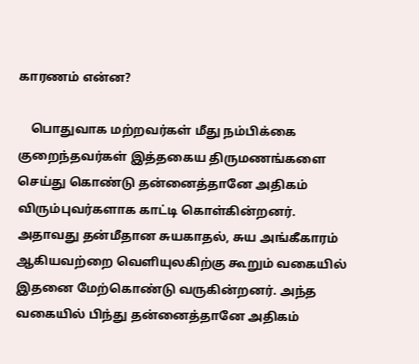காரணம் என்ன?

    பொதுவாக மற்றவர்கள் மீது நம்பிக்கை குறைந்தவர்கள் இத்தகைய திருமணங்களை செய்து கொண்டு தன்னைத்தானே அதிகம் விரும்புவர்களாக காட்டி கொள்கின்றனர். அதாவது தன்மீதான சுயகாதல், சுய அங்கீகாரம் ஆகியவற்றை வெளியுலகிற்கு கூறும் வகையில் இதனை மேற்கொண்டு வருகின்றனர். அந்த வகையில் பிந்து தன்னைத்தானே அதிகம்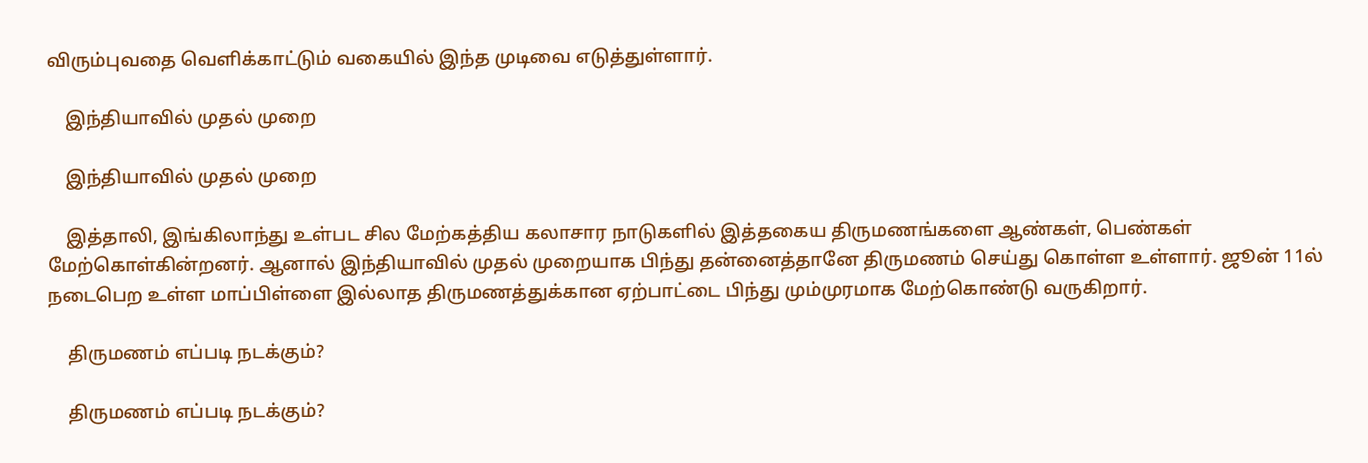விரும்புவதை வெளிக்காட்டும் வகையில் இந்த முடிவை எடுத்துள்ளார்.

    இந்தியாவில் முதல் முறை

    இந்தியாவில் முதல் முறை

    இத்தாலி, இங்கிலாந்து உள்பட சில மேற்கத்திய கலாசார நாடுகளில் இத்தகைய திருமணங்களை ஆண்கள், பெண்கள் மேற்கொள்கின்றனர். ஆனால் இந்தியாவில் முதல் முறையாக பிந்து தன்னைத்தானே திருமணம் செய்து கொள்ள உள்ளார். ஜூன் 11ல் நடைபெற உள்ள மாப்பிள்ளை இல்லாத திருமணத்துக்கான ஏற்பாட்டை பிந்து மும்முரமாக மேற்கொண்டு வருகிறார்.

    திருமணம் எப்படி நடக்கும்?

    திருமணம் எப்படி நடக்கும்?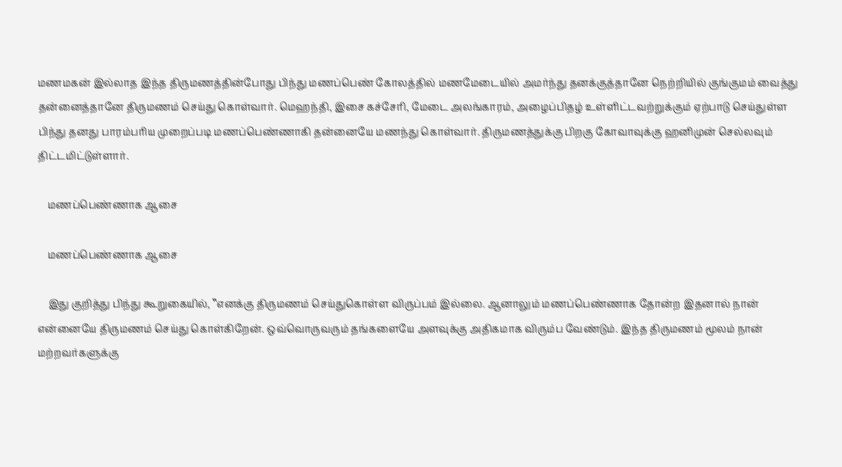மணமகன் இல்லாத இந்த திருமணத்தின்போது பிந்து மணப்பெண் கோலத்தில் மணமேடையில் அமர்ந்து தனக்குத்தானே நெற்றியில் குங்குமம் வைத்து தன்னைத்தானே திருமணம் செய்து கொள்வார். மெஹந்தி, இசை கச்சேரி, மேடை அலங்காரம், அழைப்பிதழ் உள்ளிட்டவற்றுக்கும் ஏற்பாடு செய்துள்ள பிந்து தனது பாரம்பரிய முறைப்படி மணப்பெண்ணாகி தன்னையே மணந்து கொள்வார். திருமணத்துக்கு பிறகு கோவாவுக்கு ஹனிமுன் செல்லவும் திட்டமிட்டுள்ளார்.

    மணப்பெண்ணாக ஆசை

    மணப்பெண்ணாக ஆசை

    இது குறித்து பிந்து கூறுகையில், ‛‛எனக்கு திருமணம் செய்துகொள்ள விருப்பம் இல்லை. ஆனாலும் மணப்பெண்ணாக தோன்ற இதனால் நான் என்னையே திருமணம் செய்து கொள்கிறேன். ஒவ்வொருவரும் தங்களையே அளவுக்கு அதிகமாக விரும்ப வேண்டும். இந்த திருமணம் மூலம் நான் மற்றவர்களுக்கு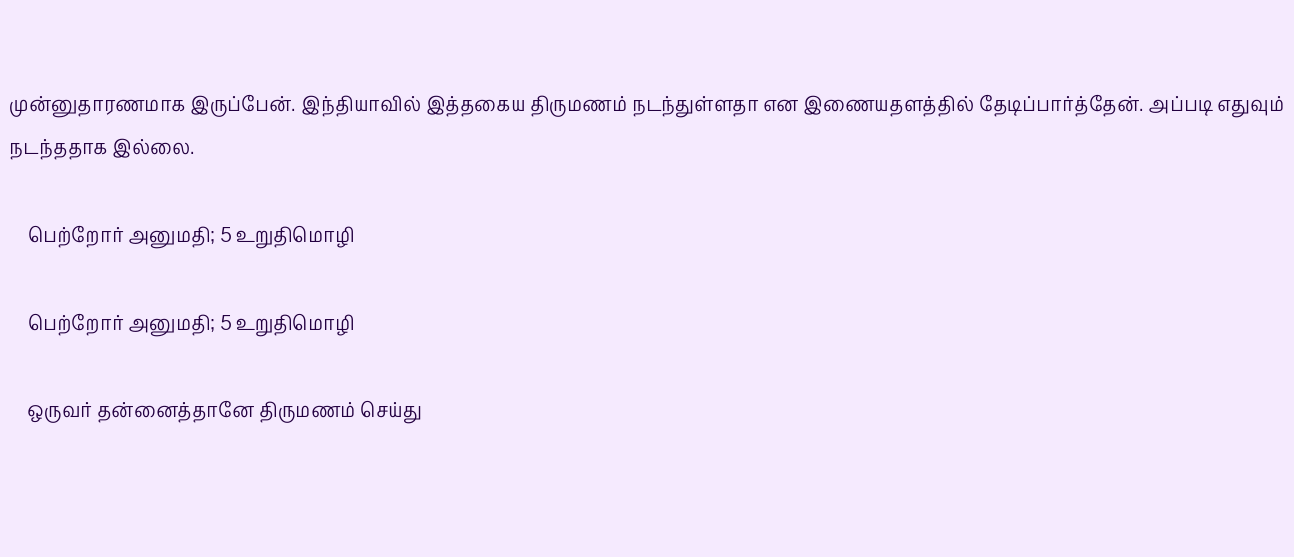முன்னுதாரணமாக இருப்பேன். இந்தியாவில் இத்தகைய திருமணம் நடந்துள்ளதா என இணையதளத்தில் தேடிப்பார்த்தேன். அப்படி எதுவும் நடந்ததாக இல்லை.

    பெற்றோர் அனுமதி; 5 உறுதிமொழி

    பெற்றோர் அனுமதி; 5 உறுதிமொழி

    ஒருவர் தன்னைத்தானே திருமணம் செய்து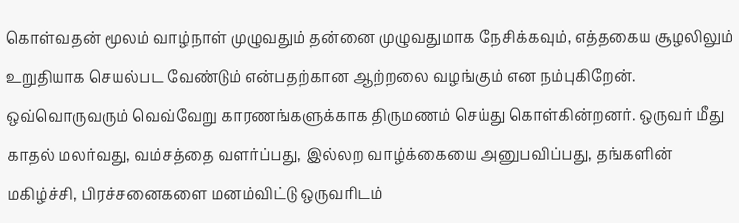கொள்வதன் மூலம் வாழ்நாள் முழுவதும் தன்னை முழுவதுமாக நேசிக்கவும், எத்தகைய சூழலிலும் உறுதியாக செயல்பட வேண்டும் என்பதற்கான ஆற்றலை வழங்கும் என நம்புகிறேன். ஒவ்வொருவரும் வெவ்வேறு காரணங்களுக்காக திருமணம் செய்து கொள்கின்றனர். ஒருவர் மீது காதல் மலர்வது, வம்சத்தை வளர்ப்பது, இல்லற வாழ்க்கையை அனுபவிப்பது, தங்களின் மகிழ்ச்சி, பிரச்சனைகளை மனம்விட்டு ஒருவரிடம்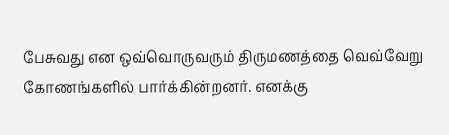பேசுவது என ஒவ்வொருவரும் திருமணத்தை வெவ்வேறு கோணங்களில் பார்க்கின்றனர். எனக்கு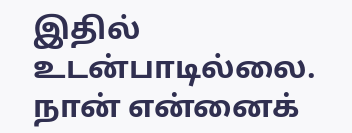இதில் உடன்பாடில்லை. நான் என்னைக்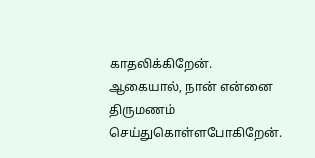காதலிக்கிறேன். ஆகையால், நான் என்னை திருமணம் செய்துகொள்ளபோகிறேன்.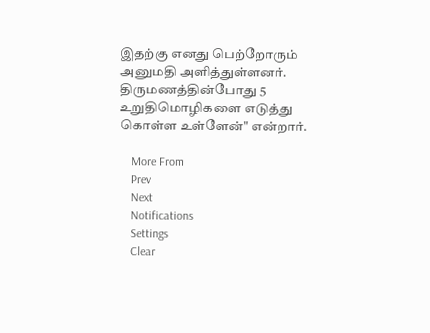இதற்கு எனது பெற்றோரும் அனுமதி அளித்துள்ளனர். திருமணத்தின்போது 5 உறுதிமொழிகளை எடுத்து கொள்ள உள்ளேன்" என்றார்.

    More From
    Prev
    Next
    Notifications
    Settings
    Clear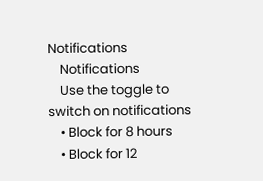Notifications
    Notifications
    Use the toggle to switch on notifications
    • Block for 8 hours
    • Block for 12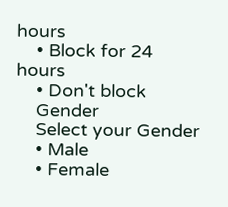hours
    • Block for 24 hours
    • Don't block
    Gender
    Select your Gender
    • Male
    • Female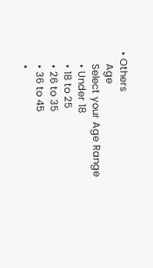• Others
    Age
    Select your Age Range
    • Under 18
    • 18 to 25
    • 26 to 35
    • 36 to 45
    •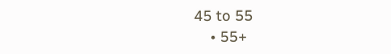45 to 55
    • 55+